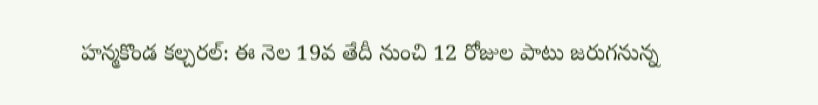హన్మకొండ కల్చరల్: ఈ నెల 19వ తేదీ నుంచి 12 రోజుల పాటు జరుగనున్న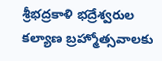శ్రీభద్రకాళి భద్రేశ్వరుల కల్యాణ బ్రహ్మోత్సవాలకు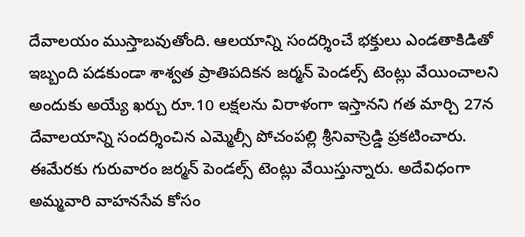దేవాలయం ముస్తాబవుతోంది. ఆలయాన్ని సందర్శించే భక్తులు ఎండతాకిడితో ఇబ్బంది పడకుండా శాశ్వత ప్రాతిపదికన జర్మన్ పెండల్స్ టెంట్లు వేయించాలని అందుకు అయ్యే ఖర్చు రూ.10 లక్షలను విరాళంగా ఇస్తానని గత మార్చి 27న దేవాలయాన్ని సందర్శించిన ఎమ్మెల్సీ పోచంపల్లి శ్రీనివాస్రెడ్డి ప్రకటించారు. ఈమేరకు గురువారం జర్మన్ పెండల్స్ టెంట్లు వేయిస్తున్నారు. అదేవిధంగా అమ్మవారి వాహనసేవ కోసం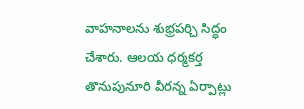వాహనాలను శుభ్రపర్చి సిద్ధం చేశారు. ఆలయ ధర్మకర్త తొనుపునూరి వీరన్న ఏర్పాట్లు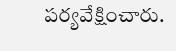పర్యవేక్షించారు.